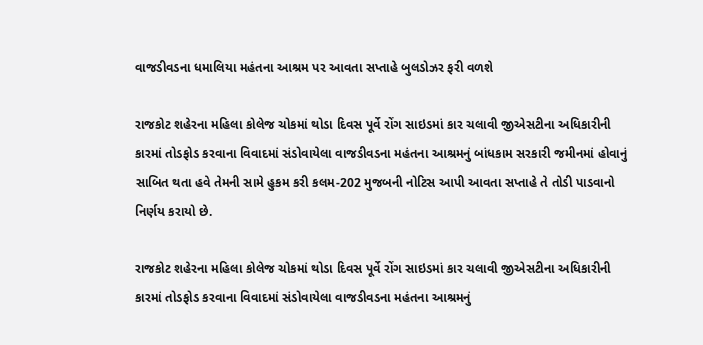વાજડીવડના ધમાલિયા મહંતના આશ્રમ પર આવતા સપ્તાહે બુલડોઝર ફરી વળશે

રાજકોટ શહેરના મહિલા કોલેજ ચોકમાં થોડા દિવસ પૂર્વે રોંગ સાઇડમાં કાર ચલાવી જીએસટીના અધિકારીની કારમાં તોડફોડ કરવાના વિવાદમાં સંડોવાયેલા વાજડીવડના મહંતના આશ્રમનું બાંધકામ સરકારી જમીનમાં હોવાનું સાબિત થતા હવે તેમની સામે હુકમ કરી કલમ-202 મુજબની નોટિસ આપી આવતા સપ્તાહે તે તોડી પાડવાનો નિર્ણય કરાયો છે.

રાજકોટ શહેરના મહિલા કોલેજ ચોકમાં થોડા દિવસ પૂર્વે રોંગ સાઇડમાં કાર ચલાવી જીએસટીના અધિકારીની કારમાં તોડફોડ કરવાના વિવાદમાં સંડોવાયેલા વાજડીવડના મહંતના આશ્રમનું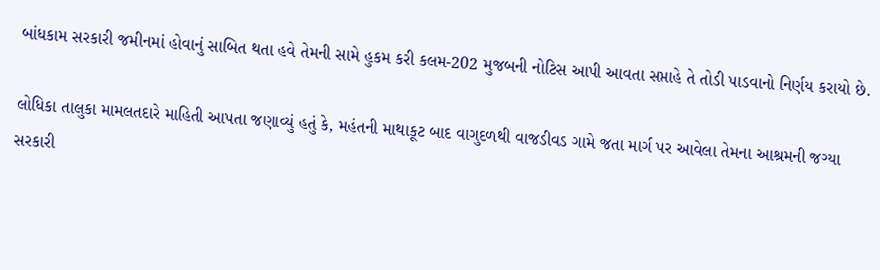બાંધકામ સરકારી જમીનમાં હોવાનું સાબિત થતા હવે તેમની સામે હુકમ કરી કલમ-202 મુજબની નોટિસ આપી આવતા સપ્તાહે તે તોડી પાડવાનો નિર્ણય કરાયો છે.

લોધિકા તાલુકા મામલતદારે માહિતી આપતા જણાવ્યું હતું કે, મહંતની માથાકૂટ બાદ વાગુદળથી વાજડીવડ ગામે જતા માર્ગ પર આવેલા તેમના આશ્રમની જગ્યા સરકારી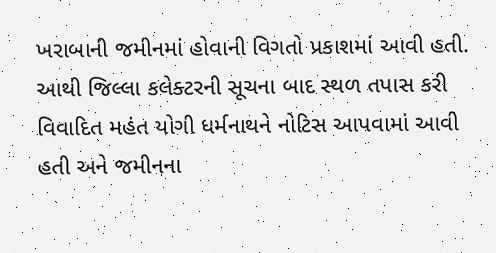ખરાબાની જમીનમાં હોવાની વિગતો પ્રકાશમાં આવી હતી. આથી જિલ્લા કલેક્ટરની સૂચના બાદ સ્થળ તપાસ કરી વિવાદિત મહંત યોગી ધર્મનાથને નોટિસ આપવામાં આવી હતી અને જમીનના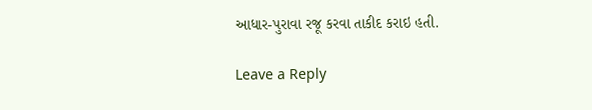આધાર-પુરાવા રજૂ કરવા તાકીદ કરાઇ હતી.

Leave a Reply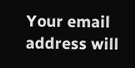Your email address will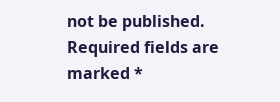not be published. Required fields are marked *